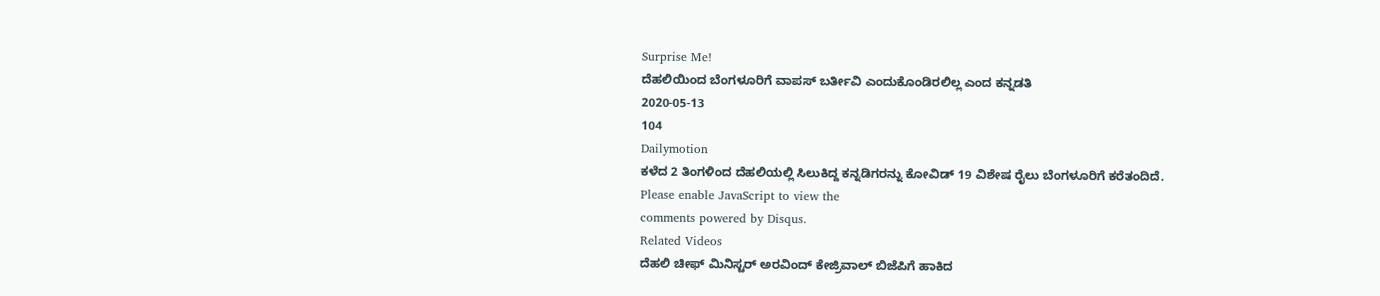Surprise Me!
ದೆಹಲಿಯಿಂದ ಬೆಂಗಳೂರಿಗೆ ವಾಪಸ್ ಬರ್ತೀವಿ ಎಂದುಕೊಂಡಿರಲಿಲ್ಲ ಎಂದ ಕನ್ನಡತಿ
2020-05-13
104
Dailymotion
ಕಳೆದ 2 ತಿಂಗಳಿಂದ ದೆಹಲಿಯಲ್ಲಿ ಸಿಲುಕಿದ್ದ ಕನ್ನಡಿಗರನ್ನು ಕೋವಿಡ್ 19 ವಿಶೇಷ ರೈಲು ಬೆಂಗಳೂರಿಗೆ ಕರೆತಂದಿದೆ.
Please enable JavaScript to view the
comments powered by Disqus.
Related Videos
ದೆಹಲಿ ಚೀಫ್ ಮಿನಿಸ್ಟರ್ ಅರವಿಂದ್ ಕೇಜ್ರಿವಾಲ್ ಬಿಜೆಪಿಗೆ ಹಾಕಿದ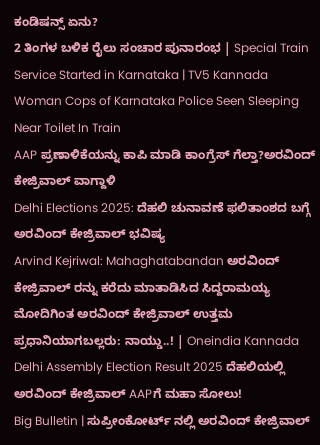ಕಂಡಿಷನ್ಸ್ ಏನು?
2 ತಿಂಗಳ ಬಳಿಕ ರೈಲು ಸಂಚಾರ ಪುನಾರಂಭ | Special Train Service Started in Karnataka | TV5 Kannada
Woman Cops of Karnataka Police Seen Sleeping Near Toilet In Train
AAP ಪ್ರಣಾಳಿಕೆಯನ್ನು ಕಾಪಿ ಮಾಡಿ ಕಾಂಗ್ರೆಸ್ ಗೆಲ್ತಾ?ಅರವಿಂದ್ ಕೇಜ್ರಿವಾಲ್ ವಾಗ್ದಾಳಿ
Delhi Elections 2025: ದೆಹಲಿ ಚುನಾವಣೆ ಫಲಿತಾಂಶದ ಬಗ್ಗೆ ಅರವಿಂದ್ ಕೇಜ್ರಿವಾಲ್ ಭವಿಷ್ಯ
Arvind Kejriwal: Mahaghatabandan ಅರವಿಂದ್ ಕೇಜ್ರಿವಾಲ್ ರನ್ನು ಕರೆದು ಮಾತಾಡಿಸಿದ ಸಿದ್ದರಾಮಯ್ಯ
ಮೋದಿಗಿಂತ ಅರವಿಂದ್ ಕೇಜ್ರಿವಾಲ್ ಉತ್ತಮ ಪ್ರಧಾನಿಯಾಗಬಲ್ಲರು: ನಾಯ್ಡು..! | Oneindia Kannada
Delhi Assembly Election Result 2025 ದೆಹಲಿಯಲ್ಲಿ ಅರವಿಂದ್ ಕೇಜ್ರಿವಾಲ್ AAPಗೆ ಮಹಾ ಸೋಲು!
Big Bulletin | ಸುಪ್ರೀಂಕೋರ್ಟ್ ನಲ್ಲಿ ಅರವಿಂದ್ ಕೇಜ್ರಿವಾಲ್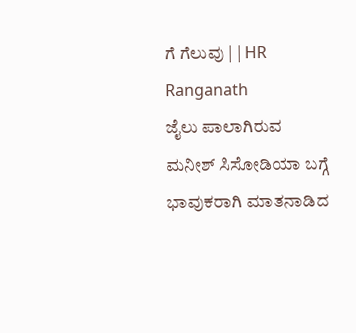ಗೆ ಗೆಲುವು | | HR Ranganath
ಜೈಲು ಪಾಲಾಗಿರುವ ಮನೀಶ್ ಸಿಸೋಡಿಯಾ ಬಗ್ಗೆ ಭಾವುಕರಾಗಿ ಮಾತನಾಡಿದ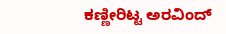ಕಣ್ಣೀರಿಟ್ಟ ಅರವಿಂದ್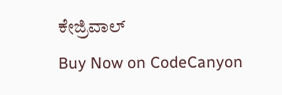ಕೇಜ್ರಿವಾಲ್
Buy Now on CodeCanyon